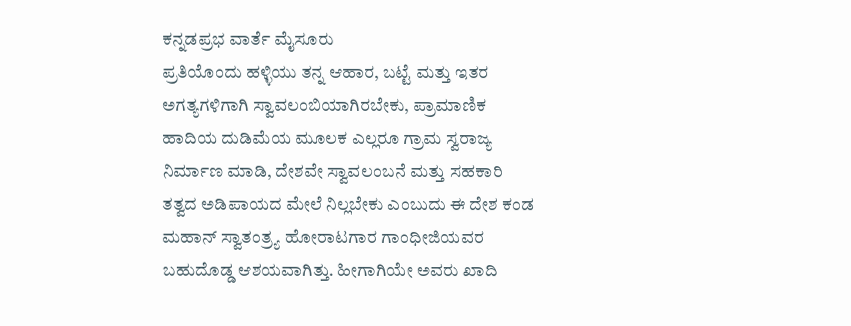ಕನ್ನಡಪ್ರಭ ವಾರ್ತೆ ಮೈಸೂರು
ಪ್ರತಿಯೊಂದು ಹಳ್ಳಿಯು ತನ್ನ ಆಹಾರ, ಬಟ್ಟೆ ಮತ್ತು ಇತರ ಅಗತ್ಯಗಳಿಗಾಗಿ ಸ್ವಾವಲಂಬಿಯಾಗಿರಬೇಕು, ಪ್ರಾಮಾಣಿಕ ಹಾದಿಯ ದುಡಿಮೆಯ ಮೂಲಕ ಎಲ್ಲರೂ ಗ್ರಾಮ ಸ್ವರಾಜ್ಯ ನಿರ್ಮಾಣ ಮಾಡಿ, ದೇಶವೇ ಸ್ವಾವಲಂಬನೆ ಮತ್ತು ಸಹಕಾರಿ ತತ್ವದ ಅಡಿಪಾಯದ ಮೇಲೆ ನಿಲ್ಲಬೇಕು ಎಂಬುದು ಈ ದೇಶ ಕಂಡ ಮಹಾನ್ ಸ್ವಾತಂತ್ರ್ಯ ಹೋರಾಟಗಾರ ಗಾಂಧೀಜಿಯವರ ಬಹುದೊಡ್ಡ ಆಶಯವಾಗಿತ್ತು. ಹೀಗಾಗಿಯೇ ಅವರು ಖಾದಿ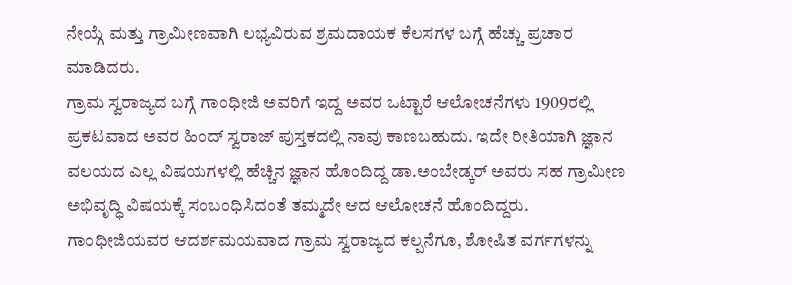ನೇಯ್ಗೆ ಮತ್ತು ಗ್ರಾಮೀಣವಾಗಿ ಲಭ್ಯವಿರುವ ಶ್ರಮದಾಯಕ ಕೆಲಸಗಳ ಬಗ್ಗೆ ಹೆಚ್ಚು ಪ್ರಚಾರ ಮಾಡಿದರು.
ಗ್ರಾಮ ಸ್ವರಾಜ್ಯದ ಬಗ್ಗೆ ಗಾಂಧೀಜಿ ಅವರಿಗೆ ಇದ್ದ ಅವರ ಒಟ್ಟಾರೆ ಆಲೋಚನೆಗಳು 1909ರಲ್ಲಿ ಪ್ರಕಟವಾದ ಅವರ ಹಿಂದ್ ಸ್ವರಾಜ್ ಪುಸ್ತಕದಲ್ಲಿ ನಾವು ಕಾಣಬಹುದು. ಇದೇ ರೀತಿಯಾಗಿ ಜ್ಞಾನ ವಲಯದ ಎಲ್ಲ ವಿಷಯಗಳಲ್ಲಿ ಹೆಚ್ಚಿನ ಜ್ಞಾನ ಹೊಂದಿದ್ದ ಡಾ.ಅಂಬೇಡ್ಕರ್ ಅವರು ಸಹ ಗ್ರಾಮೀಣ ಅಭಿವೃದ್ಧಿ ವಿಷಯಕ್ಕೆ ಸಂಬಂಧಿಸಿದಂತೆ ತಮ್ಮದೇ ಆದ ಆಲೋಚನೆ ಹೊಂದಿದ್ದರು. ಗಾಂಧೀಜಿಯವರ ಆದರ್ಶಮಯವಾದ ಗ್ರಾಮ ಸ್ವರಾಜ್ಯದ ಕಲ್ಪನೆಗೂ, ಶೋಷಿತ ವರ್ಗಗಳನ್ನು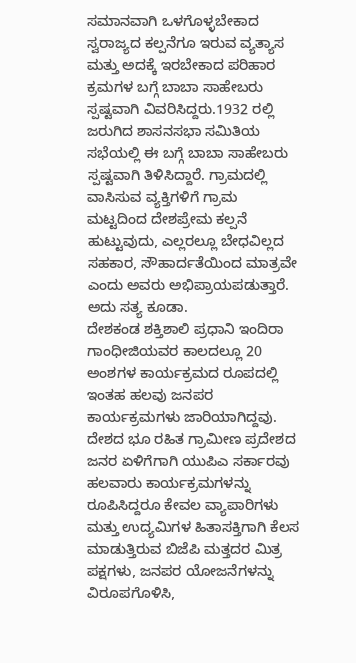ಸಮಾನವಾಗಿ ಒಳಗೊಳ್ಳಬೇಕಾದ ಸ್ವರಾಜ್ಯದ ಕಲ್ಪನೆಗೂ ಇರುವ ವ್ಯತ್ಯಾಸ ಮತ್ತು ಅದಕ್ಕೆ ಇರಬೇಕಾದ ಪರಿಹಾರ ಕ್ರಮಗಳ ಬಗ್ಗೆ ಬಾಬಾ ಸಾಹೇಬರು ಸ್ಪಷ್ಟವಾಗಿ ವಿವರಿಸಿದ್ದರು.1932 ರಲ್ಲಿ ಜರುಗಿದ ಶಾಸನಸಭಾ ಸಮಿತಿಯ ಸಭೆಯಲ್ಲಿ ಈ ಬಗ್ಗೆ ಬಾಬಾ ಸಾಹೇಬರು ಸ್ಪಷ್ಟವಾಗಿ ತಿಳಿಸಿದ್ದಾರೆ. ಗ್ರಾಮದಲ್ಲಿ ವಾಸಿಸುವ ವ್ಯಕ್ತಿಗಳಿಗೆ ಗ್ರಾಮ ಮಟ್ಟದಿಂದ ದೇಶಪ್ರೇಮ ಕಲ್ಪನೆ ಹುಟ್ಟುವುದು, ಎಲ್ಲರಲ್ಲೂ ಬೇಧವಿಲ್ಲದ ಸಹಕಾರ, ಸೌಹಾರ್ದತೆಯಿಂದ ಮಾತ್ರವೇ ಎಂದು ಅವರು ಅಭಿಪ್ರಾಯಪಡುತ್ತಾರೆ. ಅದು ಸತ್ಯ ಕೂಡಾ.
ದೇಶಕಂಡ ಶಕ್ತಿಶಾಲಿ ಪ್ರಧಾನಿ ಇಂದಿರಾ ಗಾಂಧೀಜಿಯವರ ಕಾಲದಲ್ಲೂ 20 ಅಂಶಗಳ ಕಾರ್ಯಕ್ರಮದ ರೂಪದಲ್ಲಿ ಇಂತಹ ಹಲವು ಜನಪರ ಕಾರ್ಯಕ್ರಮಗಳು ಜಾರಿಯಾಗಿದ್ದವು. ದೇಶದ ಭೂ ರಹಿತ ಗ್ರಾಮೀಣ ಪ್ರದೇಶದ ಜನರ ಏಳಿಗೆಗಾಗಿ ಯುಪಿಎ ಸರ್ಕಾರವು ಹಲವಾರು ಕಾರ್ಯಕ್ರಮಗಳನ್ನು ರೂಪಿಸಿದ್ದರೂ ಕೇವಲ ವ್ಯಾಪಾರಿಗಳು ಮತ್ತು ಉದ್ಯಮಿಗಳ ಹಿತಾಸಕ್ತಿಗಾಗಿ ಕೆಲಸ ಮಾಡುತ್ತಿರುವ ಬಿಜೆಪಿ ಮತ್ತದರ ಮಿತ್ರ ಪಕ್ಷಗಳು, ಜನಪರ ಯೋಜನೆಗಳನ್ನು ವಿರೂಪಗೊಳಿಸಿ,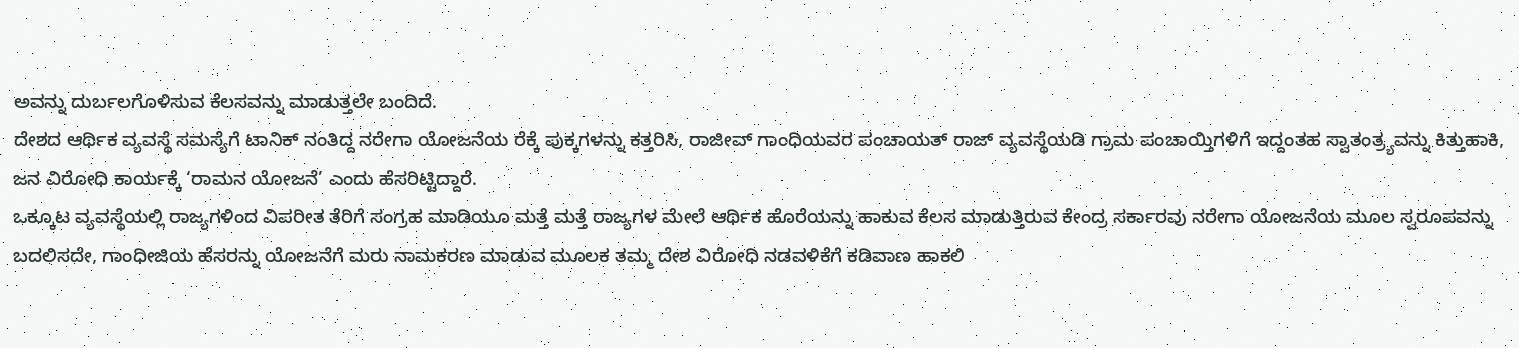ಅವನ್ನು ದುರ್ಬಲಗೊಳಿಸುವ ಕೆಲಸವನ್ನು ಮಾಡುತ್ತಲೇ ಬಂದಿದೆ.
ದೇಶದ ಆರ್ಥಿಕ ವ್ಯವಸ್ಥೆ ಸಮಸ್ಯೆಗೆ ಟಾನಿಕ್ ನಂತಿದ್ದ ನರೇಗಾ ಯೋಜನೆಯ ರೆಕ್ಕೆ ಪುಕ್ಕಗಳನ್ನು ಕತ್ತರಿಸಿ, ರಾಜೀವ್ ಗಾಂಧಿಯವರ ಪಂಚಾಯತ್ ರಾಜ್ ವ್ಯವಸ್ಥೆಯಡಿ ಗ್ರಾಮ ಪಂಚಾಯ್ತಿಗಳಿಗೆ ಇದ್ದಂತಹ ಸ್ವಾತಂತ್ರ್ಯವನ್ನು ಕಿತ್ತುಹಾಕಿ, ಜನ ವಿರೋಧಿ ಕಾರ್ಯಕ್ಕೆ ‘ರಾಮನ ಯೋಜನೆ’ ಎಂದು ಹೆಸರಿಟ್ಟಿದ್ದಾರೆ.
ಒಕ್ಕೂಟ ವ್ಯವಸ್ಥೆಯಲ್ಲಿ ರಾಜ್ಯಗಳಿಂದ ವಿಪರೀತ ತೆರಿಗೆ ಸಂಗ್ರಹ ಮಾಡಿಯೂ ಮತ್ತೆ ಮತ್ತೆ ರಾಜ್ಯಗಳ ಮೇಲೆ ಆರ್ಥಿಕ ಹೊರೆಯನ್ನು ಹಾಕುವ ಕೆಲಸ ಮಾಡುತ್ತಿರುವ ಕೇಂದ್ರ ಸರ್ಕಾರವು ನರೇಗಾ ಯೋಜನೆಯ ಮೂಲ ಸ್ವರೂಪವನ್ನು ಬದಲಿಸದೇ, ಗಾಂಧೀಜಿಯ ಹೆಸರನ್ನು ಯೋಜನೆಗೆ ಮರು ನಾಮಕರಣ ಮಾಡುವ ಮೂಲಕ ತಮ್ಮ ದೇಶ ವಿರೋಧಿ ನಡವಳಿಕೆಗೆ ಕಡಿವಾಣ ಹಾಕಲಿ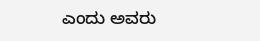ಎಂದು ಅವರು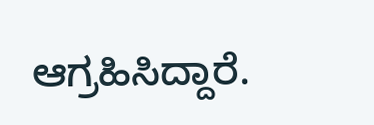ಆಗ್ರಹಿಸಿದ್ದಾರೆ.